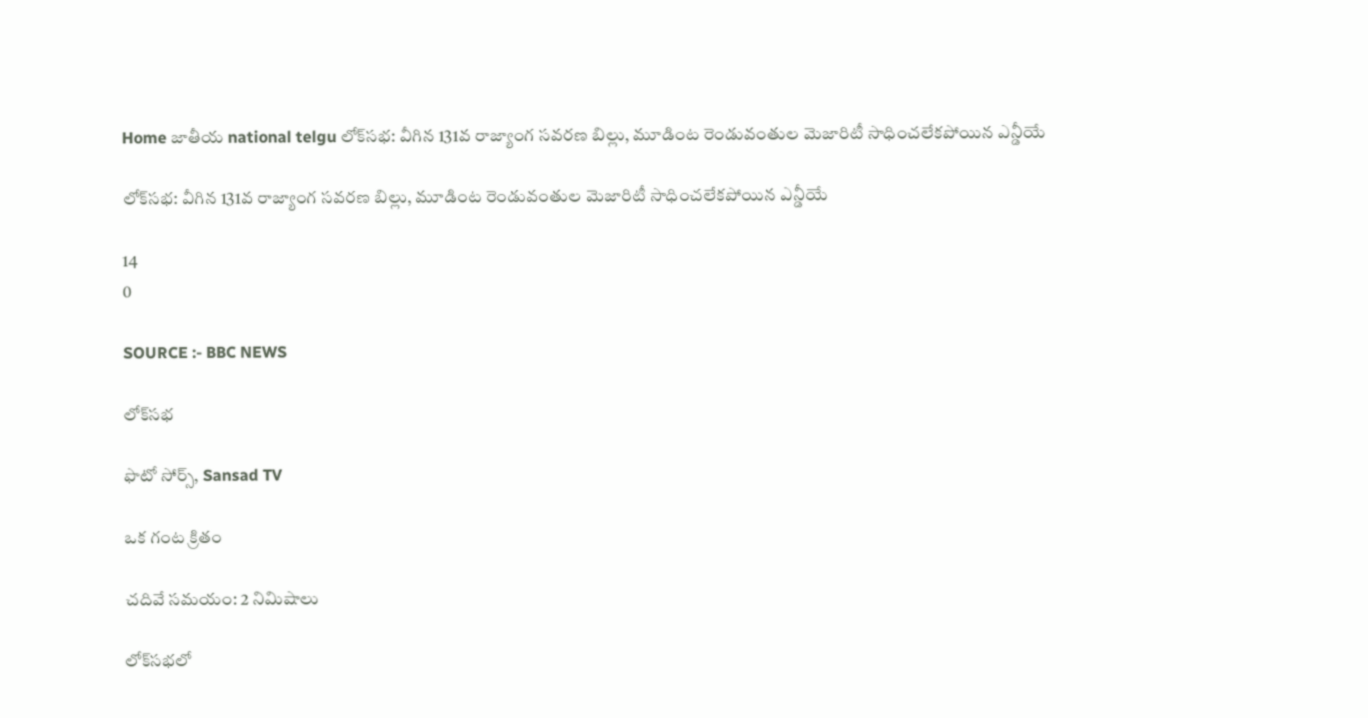Home జాతీయ national telgu లోక్‌సభ: వీగిన 131వ రాజ్యాంగ సవరణ బిల్లు, మూడింట రెండువంతుల మెజారిటీ సాధించలేకపోయిన ఎన్డీయే

లోక్‌సభ: వీగిన 131వ రాజ్యాంగ సవరణ బిల్లు, మూడింట రెండువంతుల మెజారిటీ సాధించలేకపోయిన ఎన్డీయే

14
0

SOURCE :- BBC NEWS

లోక్‌సభ

ఫొటో సోర్స్, Sansad TV

ఒక గంట క్రితం

చదివే సమయం: 2 నిమిషాలు

లోక్‌సభలో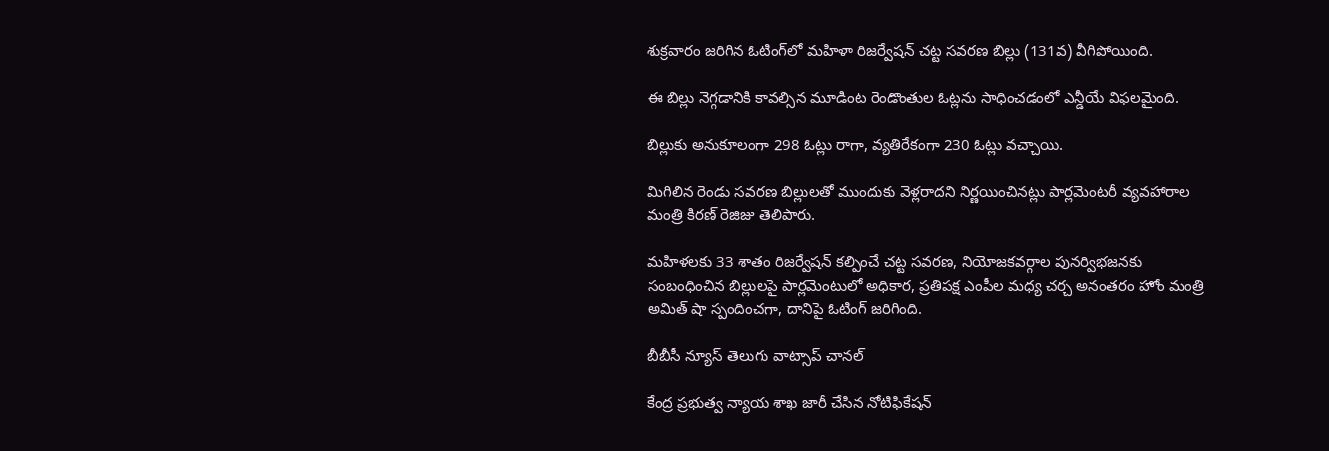శుక్రవారం జరిగిన ఓటింగ్‌లో మహిళా రిజర్వేషన్ చట్ట సవరణ బిల్లు (131వ) వీగిపోయింది.

ఈ బిల్లు నెగ్గడానికి కావల్సిన మూడింట రెండొంతుల ఓట్లను సాధించడంలో ఎన్డీయే విఫలమైంది.

బిల్లుకు అనుకూలంగా 298 ఓట్లు రాగా, వ్యతిరేకంగా 230 ఓట్లు వచ్చాయి.

మిగిలిన రెండు సవరణ బిల్లులతో ముందుకు వెళ్లరాదని నిర్ణయించినట్లు పార్లమెంటరీ వ్యవహారాల మంత్రి కిరణ్ రెజిజు తెలిపారు.

మహిళలకు 33 శాతం రిజర్వేషన్ కల్పించే చట్ట సవరణ, నియోజకవర్గాల పునర్విభజనకు సంబంధించిన బిల్లులపై పార్లమెంటులో అధికార, ప్రతిపక్ష ఎంపీల మధ్య చర్చ అనంతరం హోం మంత్రి అమిత్ షా స్పందించగా, దానిపై ఓటింగ్ జరిగింది.

బీబీసీ న్యూస్ తెలుగు వాట్సాప్ చానల్‌

కేంద్ర ప్రభుత్వ న్యాయ శాఖ జారీ చేసిన నోటిఫికేషన్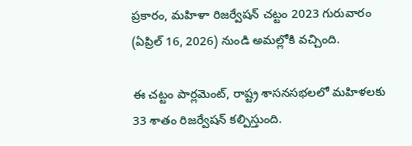ప్రకారం, మహిళా రిజర్వేషన్ చట్టం 2023 గురువారం (ఏప్రిల్ 16, 2026) నుండి అమల్లోకి వచ్చింది.

ఈ చట్టం పార్లమెంట్, రాష్ట్ర శాసనసభలలో మహిళలకు 33 శాతం రిజర్వేషన్ కల్పిస్తుంది.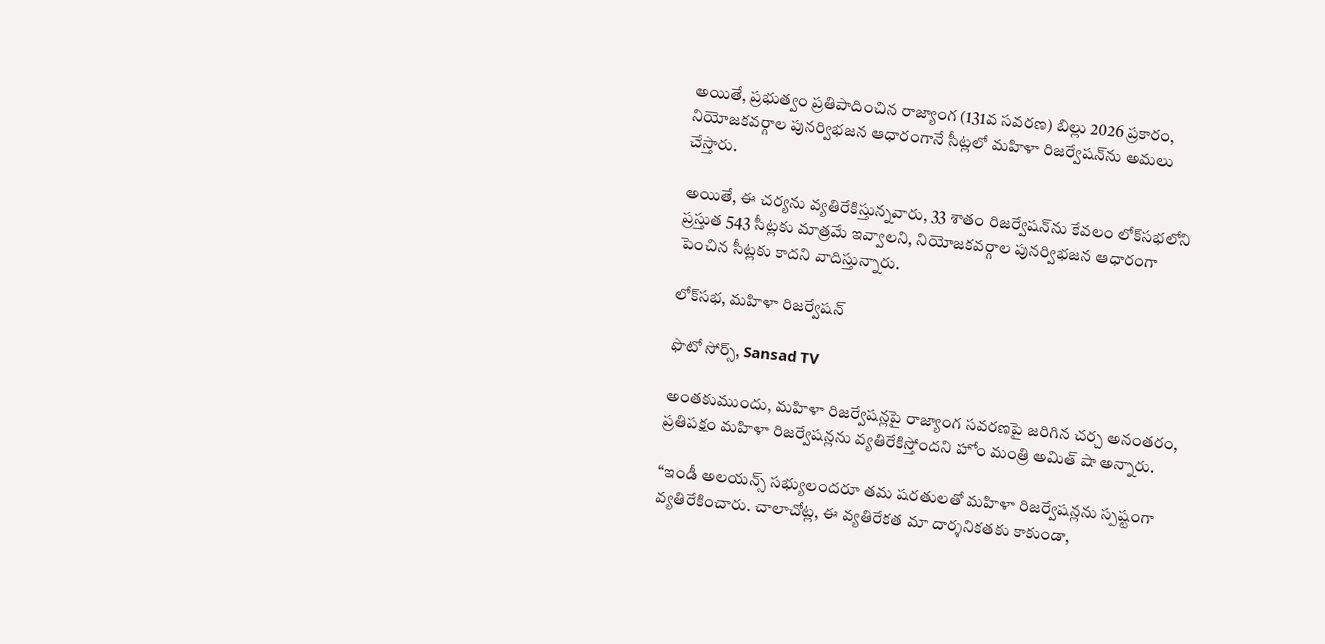అయితే, ప్రభుత్వం ప్రతిపాదించిన రాజ్యాంగ (131వ సవరణ) బిల్లు 2026 ప్రకారం, నియోజకవర్గాల పునర్విభజన ఆధారంగానే సీట్లలో మహిళా రిజర్వేషన్‌ను అమలు చేస్తారు.

అయితే, ఈ చర్యను వ్యతిరేకిస్తున్నవారు, 33 శాతం రిజర్వేషన్‌ను కేవలం లోక్‌సభలోని ప్రస్తుత 543 సీట్లకు మాత్రమే ఇవ్వాలని, నియోజకవర్గాల పునర్విభజన ఆధారంగా పెంచిన సీట్లకు కాదని వాదిస్తున్నారు.

లోక్‌సభ, మహిళా రిజర్వేషన్

ఫొటో సోర్స్, Sansad TV

అంతకుముందు, మహిళా రిజర్వేషన్లపై రాజ్యాంగ సవరణపై జరిగిన చర్చ అనంతరం, ప్రతిపక్షం మహిళా రిజర్వేషన్లను వ్యతిరేకిస్తోందని హోం మంత్రి అమిత్ షా అన్నారు.

“ఇండీ అలయన్స్ సభ్యులందరూ తమ షరతులతో మహిళా రిజర్వేషన్లను స్పష్టంగా వ్యతిరేకించారు. చాలాచోట్ల, ఈ వ్యతిరేకత మా దార్శనికతకు కాకుండా,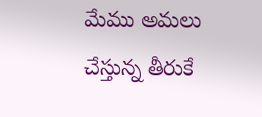మేము అమలు చేస్తున్న తీరుకే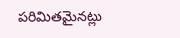పరిమితమైనట్లు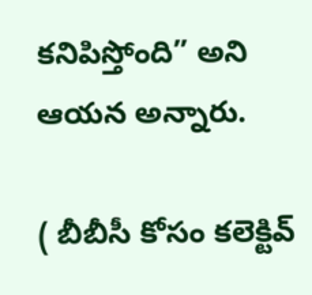కనిపిస్తోంది” అని ఆయన అన్నారు.

( బీబీసీ కోసం కలెక్టివ్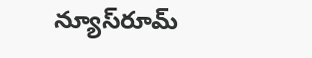న్యూస్‌రూమ్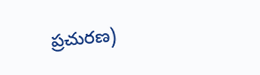ప్రచురణ)